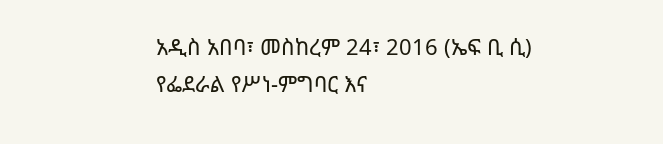አዲስ አበባ፣ መስከረም 24፣ 2016 (ኤፍ ቢ ሲ) የፌደራል የሥነ-ምግባር እና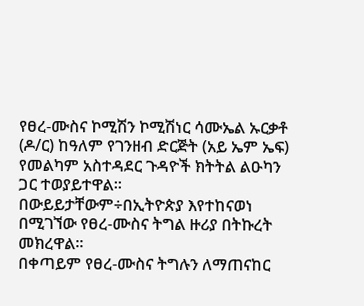የፀረ-ሙስና ኮሚሽን ኮሚሽነር ሳሙኤል ኡርቃቶ (ዶ/ር) ከዓለም የገንዘብ ድርጅት (አይ ኤም ኤፍ) የመልካም አስተዳደር ጉዳዮች ክትትል ልዑካን ጋር ተወያይተዋል፡፡
በውይይታቸውም÷በኢትዮጵያ እየተከናወነ በሚገኘው የፀረ-ሙስና ትግል ዙሪያ በትኩረት መክረዋል፡፡
በቀጣይም የፀረ-ሙስና ትግሉን ለማጠናከር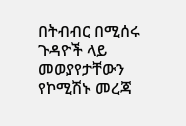በትብብር በሚሰሩ ጉዳዮች ላይ መወያየታቸውን የኮሚሽኑ መረጃ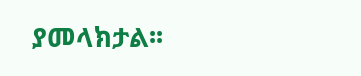ያመላክታል፡፡